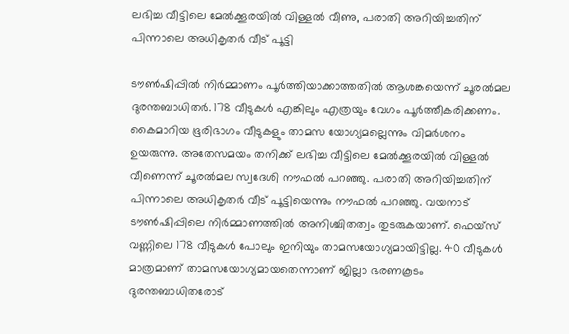ലഭിച്ച വീട്ടിലെ മേൽക്കൂരയിൽ വിള്ളൽ വീണു, പരാതി അറിയിച്ചതിന് പിന്നാലെ അധികൃതർ വീട് പൂട്ടി

ടൗൺഷിപ്പിൽ നിർമ്മാണം പൂർത്തിയാക്കാത്തതിൽ ആശങ്കയെന്ന് ചൂരൽമല ദുരന്തബാധിതർ. 178 വീടുകൾ എങ്കിലും എത്രയും വേഗം പൂർത്തീകരിക്കണം. കൈമാറിയ ഭൂരിഭാഗം വീടുകളും താമസ യോഗ്യമല്ലെന്നും വിമർശനം ഉയരുന്നു. അതേസമയം തനിക്ക് ലഭിച്ച വീട്ടിലെ മേൽക്കൂരയിൽ വിള്ളൽ വീണെന്ന് ചൂരൽമല സ്വദേശി നൗഫൽ പറഞ്ഞു. പരാതി അറിയിച്ചതിന് പിന്നാലെ അധികൃതർ വീട് പൂട്ടിയെന്നും നൗഫൽ പറഞ്ഞു. വയനാട് ടൗൺഷിപ്പിലെ നിർമ്മാണത്തിൽ അനിശ്ചിതത്വം തുടരുകയാണ്. ഫെയ്‌സ് വണ്ണിലെ 178 വീടുകൾ പോലും ഇനിയും താമസയോഗ്യമായിട്ടില്ല. 40 വീടുകൾ മാത്രമാണ് താമസയോഗ്യമായതെന്നാണ് ജില്ലാ ഭരണകൂടം ദുരന്തബാധിതരോട്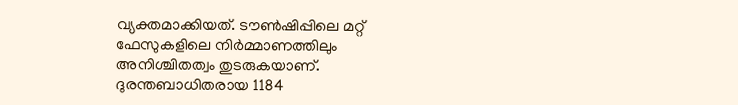വ്യക്തമാക്കിയത്. ടൗൺഷിപ്പിലെ മറ്റ് ഫേസുകളിലെ നിർമ്മാണത്തിലും അനിശ്ചിതത്വം തുടരുകയാണ്. ദുരന്തബാധിതരായ 1184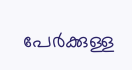പേർക്കുള്ള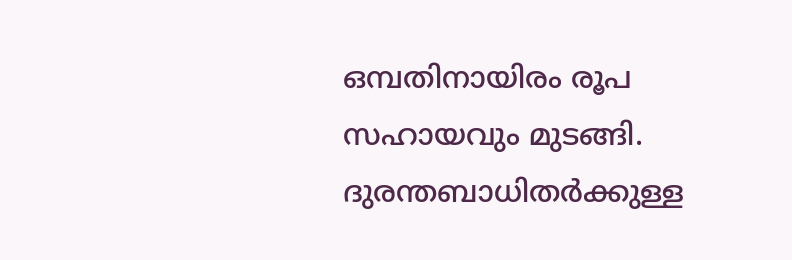ഒമ്പതിനായിരം രൂപ സഹായവും മുടങ്ങി. ദുരന്തബാധിതർക്കുള്ള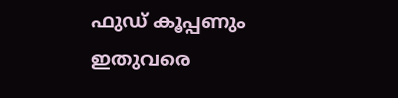ഫുഡ് കൂപ്പണും ഇതുവരെ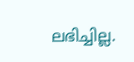ലഭിച്ചില്ല.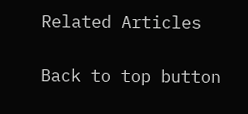Related Articles

Back to top button